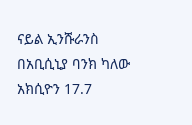ናይል ኢንሹራንስ በአቢሲኒያ ባንክ ካለው አክሲዮን 17.7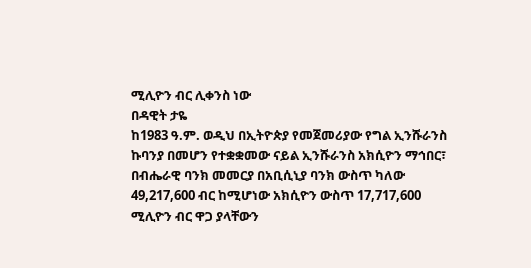ሚሊዮን ብር ሊቀንስ ነው
በዳዊት ታዬ
ከ1983 ዓ.ም. ወዲህ በኢትዮጵያ የመጀመሪያው የግል ኢንሹራንስ ኩባንያ በመሆን የተቋቋመው ናይል ኢንሹራንስ አክሲዮን ማኅበር፣ በብሔራዊ ባንክ መመርያ በአቢሲኒያ ባንክ ውስጥ ካለው 49,217,600 ብር ከሚሆነው አክሲዮን ውስጥ 17,717,600 ሚሊዮን ብር ዋጋ ያላቸውን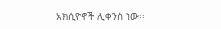አክሲዮኖች ሊቀንስ ነው፡፡